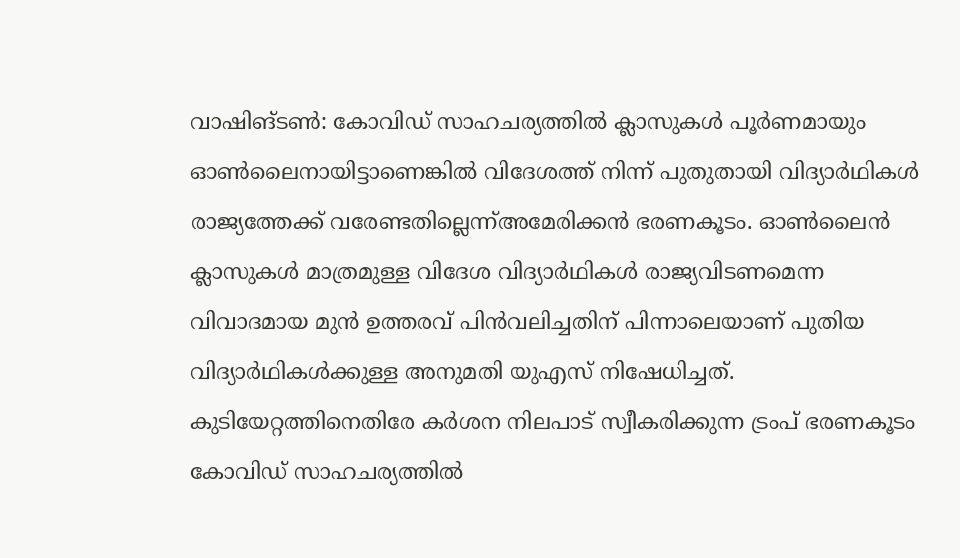വാഷിങ്ടൺ: കോവിഡ് സാഹചര്യത്തിൽ ക്ലാസുകൾ പൂർണമായും ഓൺലൈനായിട്ടാണെങ്കിൽ വിദേശത്ത് നിന്ന് പുതുതായി വിദ്യാർഥികൾ രാജ്യത്തേക്ക് വരേണ്ടതില്ലെന്ന്അമേരിക്കൻ ഭരണകൂടം. ഓൺലൈൻ ക്ലാസുകൾ മാത്രമുള്ള വിദേശ വിദ്യാർഥികൾ രാജ്യവിടണമെന്ന വിവാദമായ മുൻ ഉത്തരവ് പിൻവലിച്ചതിന് പിന്നാലെയാണ് പുതിയ വിദ്യാർഥികൾക്കുള്ള അനുമതി യുഎസ് നിഷേധിച്ചത്. കുടിയേറ്റത്തിനെതിരേ കർശന നിലപാട് സ്വീകരിക്കുന്ന ട്രംപ് ഭരണകൂടം കോവിഡ് സാഹചര്യത്തിൽ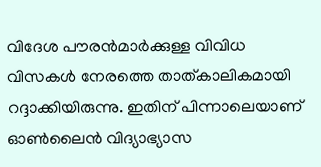വിദേശ പൗരൻമാർക്കുള്ള വിവിധ വിസകൾ നേരത്തെ താത്കാലികമായി റദ്ദാക്കിയിരുന്നു. ഇതിന് പിന്നാലെയാണ് ഓൺലൈൻ വിദ്യാഭ്യാസ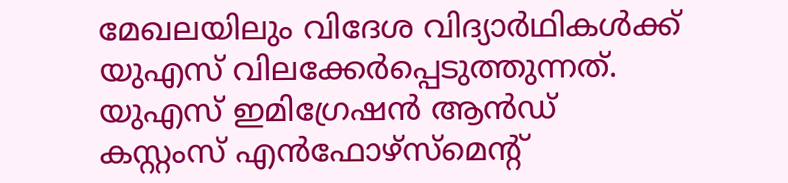മേഖലയിലും വിദേശ വിദ്യാർഥികൾക്ക് യുഎസ് വിലക്കേർപ്പെടുത്തുന്നത്. യുഎസ് ഇമിഗ്രേഷൻ ആൻഡ് കസ്റ്റംസ് എൻഫോഴ്സ്മെന്റ്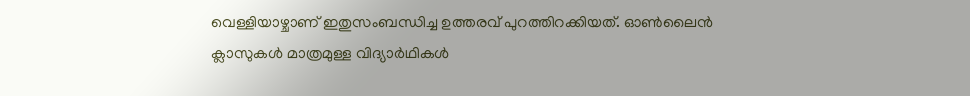വെള്ളിയാഴ്ചാണ് ഇതുസംബന്ധിച്ച ഉത്തരവ് പുറത്തിറക്കിയത്. ഓൺലൈൻ ക്ലാസുകൾ മാത്രമുള്ള വിദ്യാർഥികൾ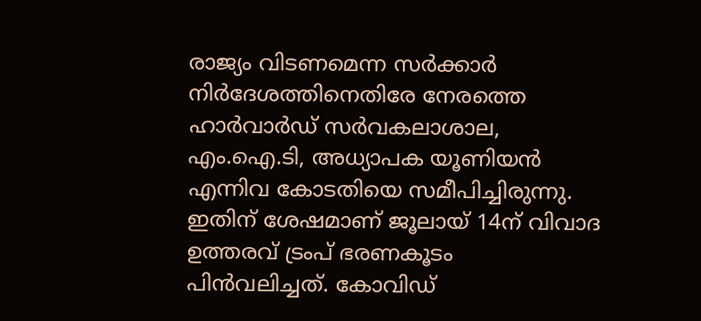രാജ്യം വിടണമെന്ന സർക്കാർ നിർദേശത്തിനെതിരേ നേരത്തെ ഹാർവാർഡ് സർവകലാശാല, എം.ഐ.ടി, അധ്യാപക യൂണിയൻ എന്നിവ കോടതിയെ സമീപിച്ചിരുന്നു. ഇതിന് ശേഷമാണ് ജൂലായ് 14ന് വിവാദ ഉത്തരവ് ട്രംപ് ഭരണകൂടം പിൻവലിച്ചത്. കോവിഡ്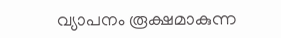വ്യാപനം രൂക്ഷമാകുന്ന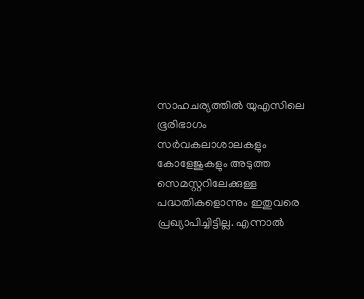സാഹചര്യത്തിൽ യുഎസിലെ ഭൂരിഭാഗം സർവകലാശാലകളും കോളേജുകളും അടുത്ത സെമസ്റ്ററിലേക്കുള്ള പദ്ധതികളൊന്നും ഇതുവരെ പ്രഖ്യാപിച്ചിട്ടില്ല. എന്നാൽ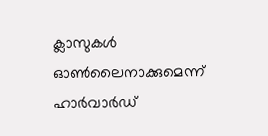ക്ലാസുകൾ ഓൺലൈനാക്കുമെന്ന് ഹാർവാർഡ്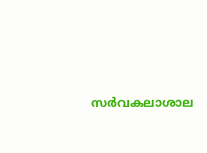സർവകലാശാല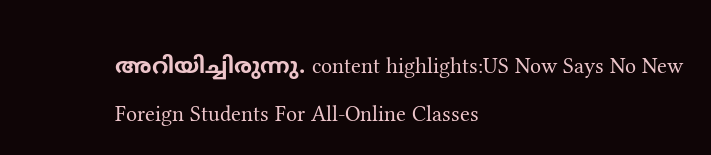അറിയിച്ചിരുന്നു. content highlights:US Now Says No New Foreign Students For All-Online Classes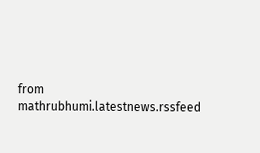from mathrubhumi.latestnews.rssfeed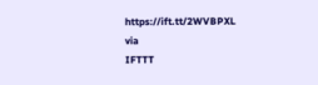https://ift.tt/2WVBPXL
via
IFTTT